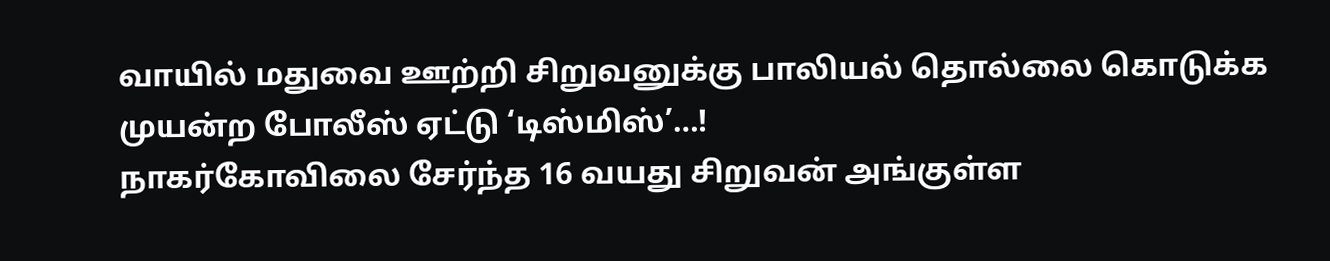வாயில் மதுவை ஊற்றி சிறுவனுக்கு பாலியல் தொல்லை கொடுக்க முயன்ற போலீஸ் ஏட்டு ‘டிஸ்மிஸ்’…!
நாகர்கோவிலை சேர்ந்த 16 வயது சிறுவன் அங்குள்ள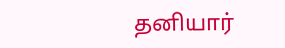தனியார்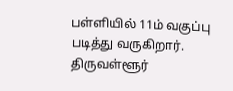பள்ளியில் 11ம் வகுப்பு படித்து வருகிறார். திருவள்ளூர்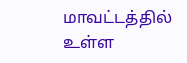மாவட்டத்தில் உள்ள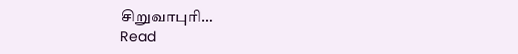சிறுவாபுரி…
Read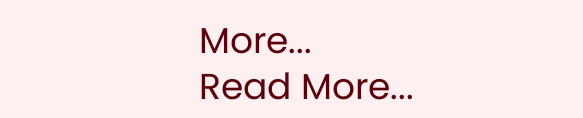More...
Read More...